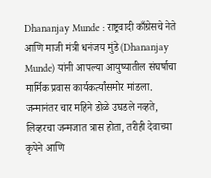Dhananjay Munde : राष्ट्रवादी काँग्रेसचे नेते आणि माजी मंत्री धनंजय मुंडे (Dhananjay Munde) यांनी आपल्या आयुष्यातील संघर्षाचा मार्मिक प्रवास कार्यकर्त्यांसमोर मांडला. जन्मानंतर चार महिने डोळे उघडले नव्हते, लिव्हरचा जन्मजात त्रास होता, तरीही देवाच्या कृपेने आणि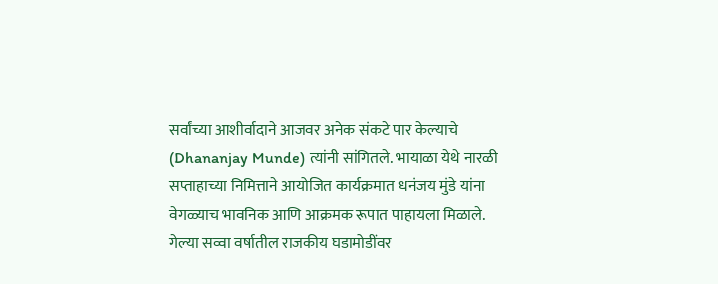सर्वांच्या आशीर्वादाने आजवर अनेक संकटे पार केल्याचे (Dhananjay Munde) त्यांनी सांगितले. भायाळा येथे नारळी सप्ताहाच्या निमित्ताने आयोजित कार्यक्रमात धनंजय मुंडे यांना वेगळ्याच भावनिक आणि आक्रमक रूपात पाहायला मिळाले. गेल्या सव्वा वर्षातील राजकीय घडामोडींवर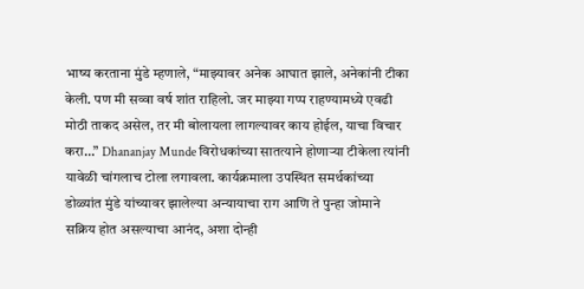भाष्य करताना मुंडे म्हणाले, “माझ्यावर अनेक आघात झाले, अनेकांनी टीका केली. पण मी सव्वा वर्ष शांत राहिलो. जर माझ्या गप्प राहण्यामध्ये एवढी मोठी ताकद असेल, तर मी बोलायला लागल्यावर काय होईल, याचा विचार करा…” Dhananjay Munde विरोधकांच्या सातत्याने होणाऱ्या टीकेला त्यांनी यावेळी चांगलाच टोला लगावला. कार्यक्रमाला उपस्थित समर्थकांच्या डोळ्यांत मुंडे यांच्यावर झालेल्या अन्यायाचा राग आणि ते पुन्हा जोमाने सक्रिय होत असल्याचा आनंद, अशा दोन्ही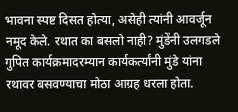भावना स्पष्ट दिसत होत्या, असेही त्यांनी आवर्जून नमूद केले. रथात का बसलो नाही? मुंडेंनी उलगडले गुपित कार्यक्रमादरम्यान कार्यकर्त्यांनी मुंडे यांना रथावर बसवण्याचा मोठा आग्रह धरला होता.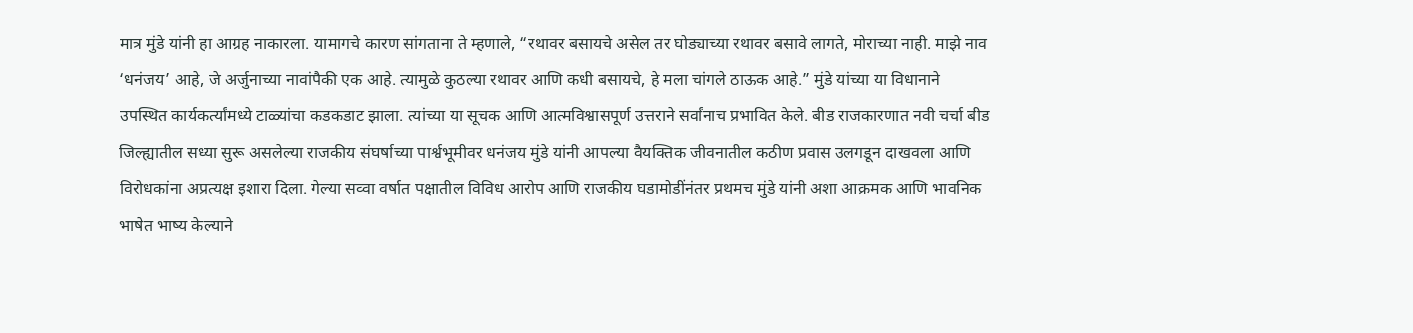मात्र मुंडे यांनी हा आग्रह नाकारला. यामागचे कारण सांगताना ते म्हणाले, “रथावर बसायचे असेल तर घोड्याच्या रथावर बसावे लागते, मोराच्या नाही. माझे नाव ‘धनंजय’ आहे, जे अर्जुनाच्या नावांपैकी एक आहे. त्यामुळे कुठल्या रथावर आणि कधी बसायचे, हे मला चांगले ठाऊक आहे.” मुंडे यांच्या या विधानाने उपस्थित कार्यकर्त्यांमध्ये टाळ्यांचा कडकडाट झाला. त्यांच्या या सूचक आणि आत्मविश्वासपूर्ण उत्तराने सर्वांनाच प्रभावित केले. बीड राजकारणात नवी चर्चा बीड जिल्ह्यातील सध्या सुरू असलेल्या राजकीय संघर्षाच्या पार्श्वभूमीवर धनंजय मुंडे यांनी आपल्या वैयक्तिक जीवनातील कठीण प्रवास उलगडून दाखवला आणि विरोधकांना अप्रत्यक्ष इशारा दिला. गेल्या सव्वा वर्षात पक्षातील विविध आरोप आणि राजकीय घडामोडींनंतर प्रथमच मुंडे यांनी अशा आक्रमक आणि भावनिक भाषेत भाष्य केल्याने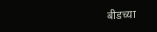बीडच्या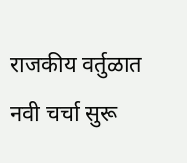राजकीय वर्तुळात नवी चर्चा सुरू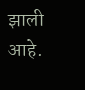झाली आहे.